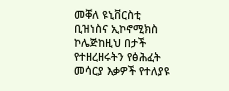መቐለ ዩኒቨርስቲ ቢዝነስና ኢኮኖሚክስ ኮሌጅከዚህ በታች የተዘረዘሩትን የፅሕፈት መሳርያ እቃዎች የተለያዩ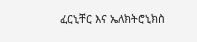ፈርኒቸር እና ኤለክትሮኒክስ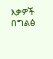እቃዎች በግልፅ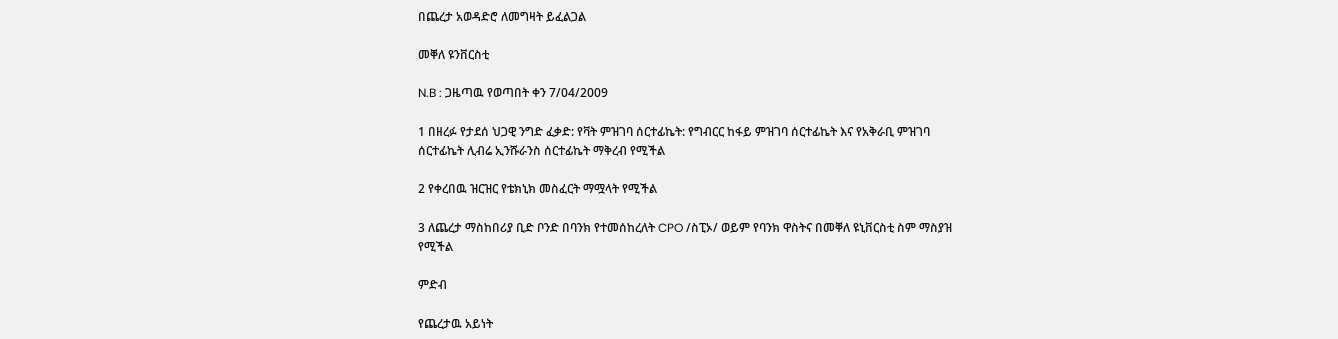በጨረታ አወዳድሮ ለመግዛት ይፈልጋል

መቐለ ዩንቨርስቲ

N.B : ጋዜጣዉ የወጣበት ቀን 7/04/2009

1 በዘረፉ የታደሰ ህጋዊ ንግድ ፈቃድ: የቫት ምዝገባ ሰርተፊኬት: የግብርር ከፋይ ምዝገባ ሰርተፊኬት እና የአቅራቢ ምዝገባ ሰርተፊኬት ሊብሬ ኢንሹራንስ ሰርተፊኬት ማቅረብ የሚችል

2 የቀረበዉ ዝርዝር የቴክኒክ መስፈርት ማሟላት የሚችል

3 ለጨረታ ማስከበሪያ ቢድ ቦንድ በባንክ የተመሰከረለት CPO /ስፒኦ/ ወይም የባንክ ዋስትና በመቐለ ዩኒቨርስቲ ስም ማስያዝ የሚችል

ምድብ

የጨረታዉ አይነት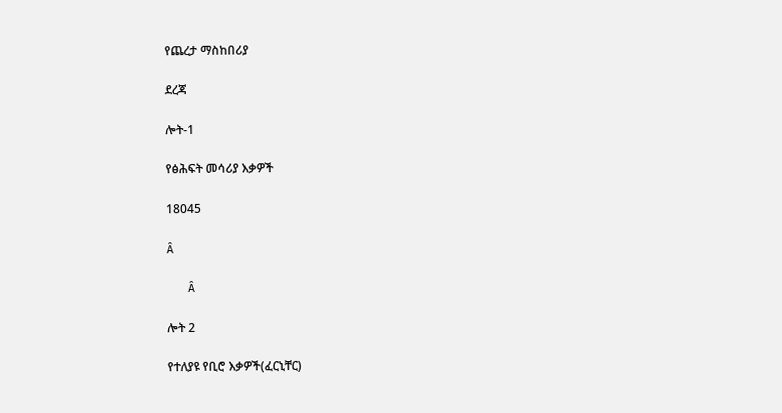የጨረታ ማስከበሪያ

ደረጃ

ሎት-1

የፅሕፍት መሳሪያ እቃዎች

18045

Â

   Â

ሎት 2

የተለያዩ የቢሮ እቃዎች(ፈርኒቸር)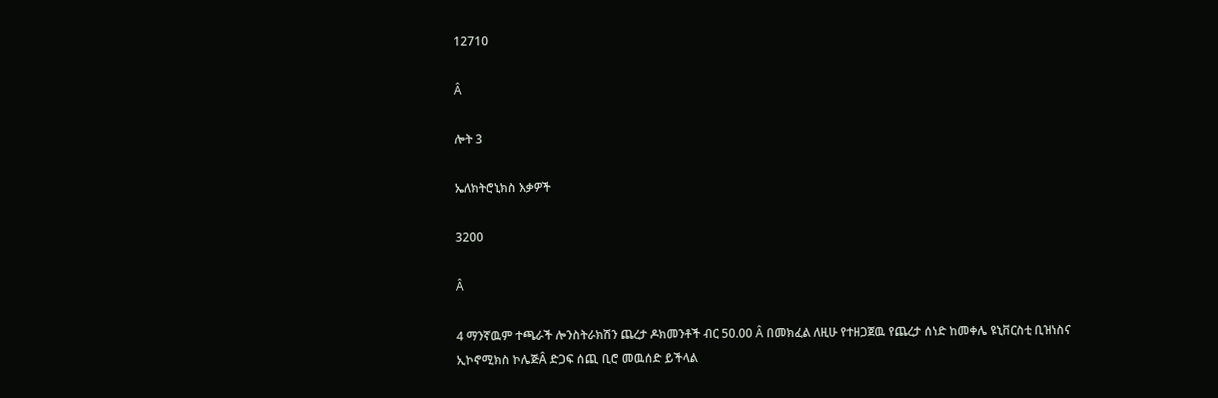12710

Â

ሎት 3

ኤለክትሮኒክስ እቃዎች

3200

Â

4 ማንኛዉም ተጫራች ሎንስትራክሽን ጨረታ ዶክመንቶች ብር 50.00 Â በመክፈል ለዚሁ የተዘጋጀዉ የጨረታ ሰነድ ከመቀሌ ዩኒቨርስቲ ቢዝነስና ኢኮኖሚክስ ኮሌጅÂ ድጋፍ ሰጪ ቢሮ መዉሰድ ይችላል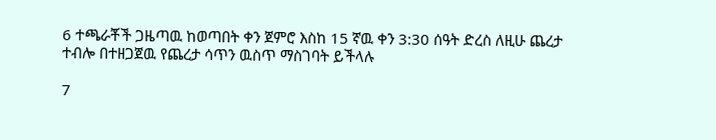6 ተጫራቾች ጋዜጣዉ ከወጣበት ቀን ጀምሮ እስከ 15 ኛዉ ቀን 3:30 ሰዓት ድረስ ለዚሁ ጨረታ ተብሎ በተዘጋጀዉ የጨረታ ሳጥን ዉስጥ ማስገባት ይችላሉ

7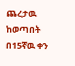ጨረታዉ ከወጣበት በ15ኛዉ ቀን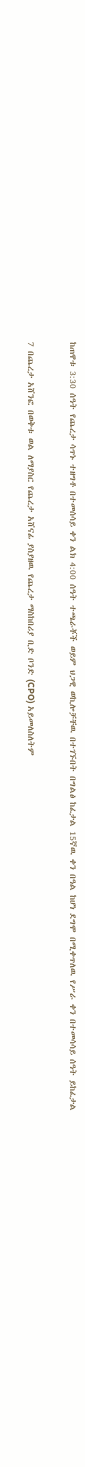ከጠዋቱ 3:30 ሰዓት የጨረታ ሳጥኑ ተዘግቶ በተመሰሳይ ቀን ልክ 4:00 ሰዓት ተጫራቾች ወይም ህጋዊ ወኪሎቻቸዉ በተገኙበት በግልፅ ከፈታል 15ኛዉ ቀን በዓል ከሆነ ደግሞ በሚቀጥለዉ የሥራ ቀን በተመሳሳይ ሰዓት ይከፈታል

7 በጨረታ አሸንፎ በወቅቱ ወል ለማያስር የጨረታ አሸናፊ ያስያዘዉ የጨረታ ማስከበሪያ ቢድ ቦንድ (CPO) አይመለስለትም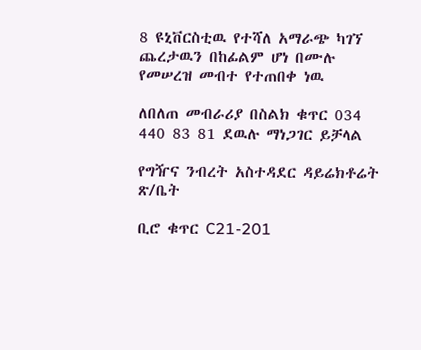8 ዩኒቨርስቲዉ የተሻለ አማራጭ ካገኘ ጨረታዉን በከፊልም ሆነ በሙሉ የመሠረዝ መብተ የተጠበቀ ነዉ

ለበለጠ መብራሪያ በስልክ ቁጥር 034 440 83 81 ደዉሉ ማነጋገር ይቻላል

የግዥና ንብረት አስተዳደር ዳይሬክቶሬት ጽ/ቤት

ቢሮ ቁጥር C21-201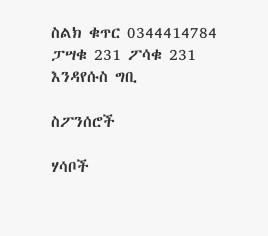ስልክ ቁጥር 0344414784 ፓሣቁ 231 ፖሳቁ 231 እንዳየሱስ ግቢ

ስፖንሰሮች

ሃሳቦች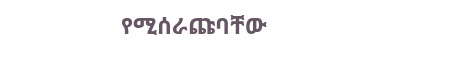የሚሰራጩባቸው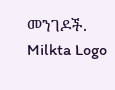መንገዶች.
Milkta Logo